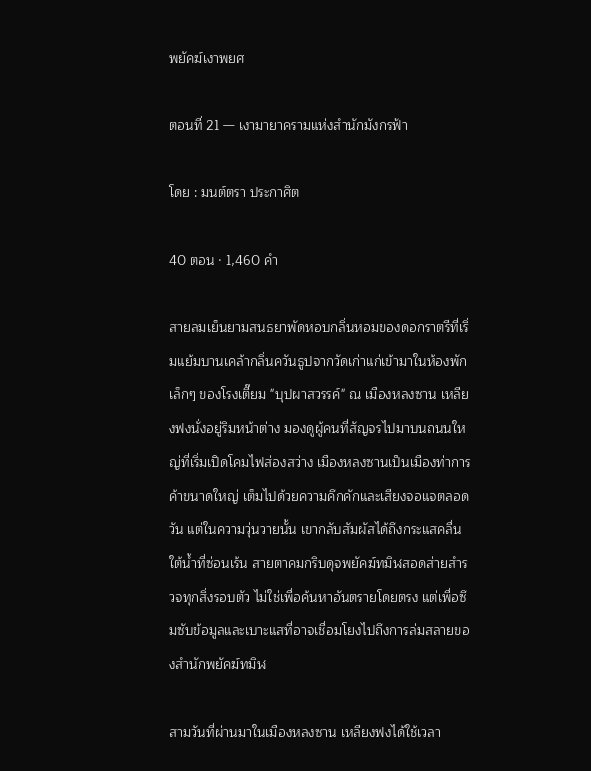พยัคฆ์เงาพยศ

ตอนที่ 21 — เงามายาครามแห่งสำนักมังกรฟ้า

โดย : มนต์ตรา ประกาศิต

40 ตอน · 1,460 คำ

สายลมเย็นยามสนธยาพัดหอบกลิ่นหอมของดอกราตรีที่เริ่มแย้มบานเคล้ากลิ่นควันธูปจากวัดเก่าแก่เข้ามาในห้องพักเล็กๆ ของโรงเตี๊ยม "บุปผาสวรรค์" ณ เมืองหลงซาน เหลียงฟงนั่งอยู่ริมหน้าต่าง มองดูผู้คนที่สัญจรไปมาบนถนนใหญ่ที่เริ่มเปิดโคมไฟส่องสว่าง เมืองหลงซานเป็นเมืองท่าการค้าขนาดใหญ่ ‌เต็มไปด้วยความคึกคักและเสียงจอแจตลอดวัน แต่ในความวุ่นวายนั้น เขากลับสัมผัสได้ถึงกระแสคลื่นใต้น้ำที่ซ่อนเร้น สายตาคมกริบดุจพยัคฆ์ทมิฬสอดส่ายสำรวจทุกสิ่งรอบตัว ไม่ใช่เพื่อค้นหาอันตรายโดยตรง แต่เพื่อซึมซับข้อมูลและเบาะแสที่อาจเชื่อมโยงไปถึงการล่มสลายของสำนักพยัคฆ์ทมิฬ

สามวันที่ผ่านมาในเมืองหลงซาน เหลียงฟงได้ใช้เวลา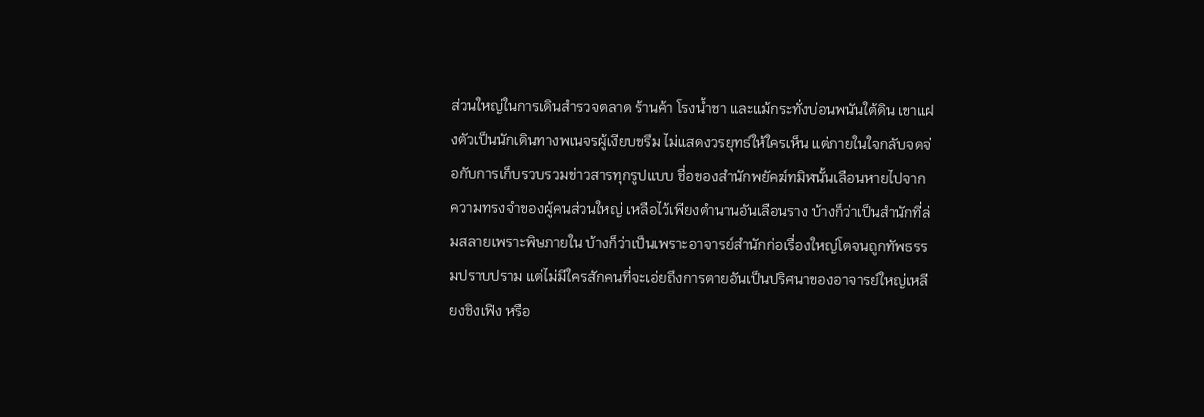ส่วนใหญ่ในการเดินสำรวจตลาด ร้านค้า โรงน้ำชา และแม้กระทั่งบ่อนพนันใต้ดิน เขาแฝงตัวเป็นนักเดินทางพเนจรผู้เงียบขรึม ไม่แสดงวรยุทธ์ให้ใครเห็น แต่ภายในใจกลับจดจ่อกับการเก็บรวบรวมข่าวสารทุกรูปแบบ ชื่อของสำนักพยัคฆ์ทมิฬนั้นเลือนหายไปจากความทรงจำของผู้คนส่วนใหญ่ เหลือไว้เพียงตำนานอันเลือนราง บ้างก็ว่าเป็นสำนักที่ล่มสลายเพราะพิษภายใน ‍บ้างก็ว่าเป็นเพราะอาจารย์สำนักก่อเรื่องใหญ่โตจนถูกทัพธรรมปราบปราม แต่ไม่มีใครสักคนที่จะเอ่ยถึงการตายอันเป็นปริศนาของอาจารย์ใหญ่เหลียงชิงเฟิง หรือ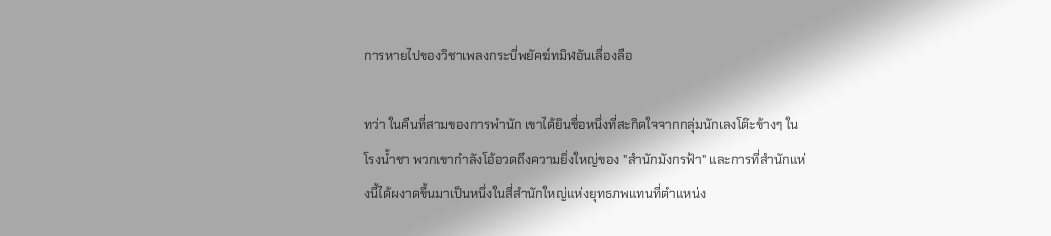การหายไปของวิชาเพลงกระบี่พยัคฆ์ทมิฬอันเลื่องลือ

ทว่า ในคืนที่สามของการพำนัก เขาได้ยินชื่อหนึ่งที่สะกิดใจจากกลุ่มนักเลงโต๊ะข้างๆ ในโรงน้ำชา พวกเขากำลังโอ้อวดถึงความยิ่งใหญ่ของ "สำนักมังกรฟ้า" และการที่สำนักแห่งนี้ได้ผงาดขึ้นมาเป็นหนึ่งในสี่สำนักใหญ่แห่งยุทธภพแทนที่ตำแหน่ง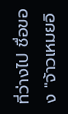ที่ว่างไป ชื่อของ "จ้าวเหมยอิ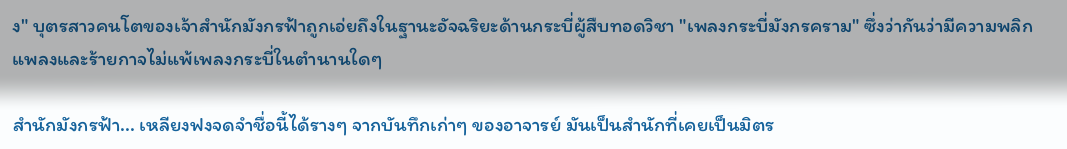ง" บุตรสาวคนโตของเจ้าสำนักมังกรฟ้าถูกเอ่ยถึงในฐานะอัจฉริยะด้านกระบี่ผู้สืบทอดวิชา "เพลงกระบี่มังกรคราม" ซึ่งว่ากันว่ามีความพลิกแพลงและร้ายกาจไม่แพ้เพลงกระบี่ในตำนานใดๆ

สำนักมังกรฟ้า... เหลียงฟงจดจำชื่อนี้ได้รางๆ จากบันทึกเก่าๆ ‍ของอาจารย์ มันเป็นสำนักที่เคยเป็นมิตร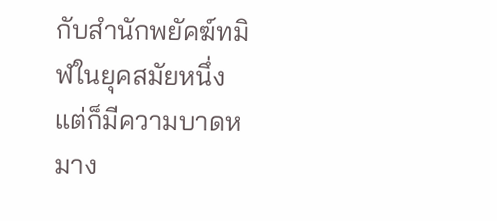กับสำนักพยัคฆ์ทมิฬในยุคสมัยหนึ่ง แต่ก็มีความบาดหมาง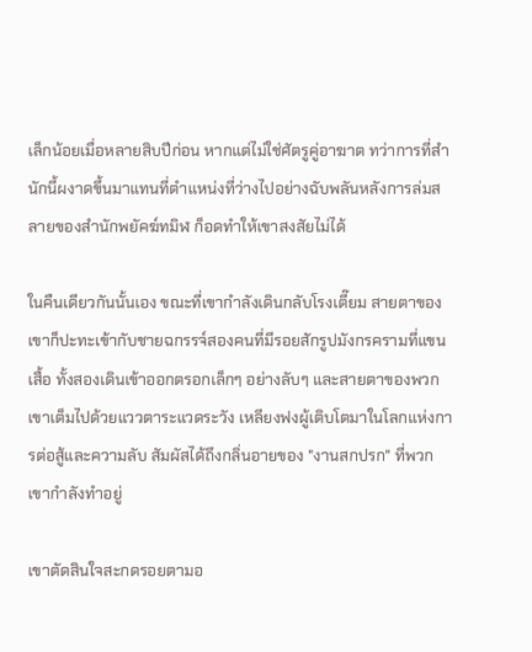เล็กน้อยเมื่อหลายสิบปีก่อน หากแต่ไม่ใช่ศัตรูคู่อาฆาต ทว่าการที่สำนักนี้ผงาดขึ้นมาแทนที่ตำแหน่งที่ว่างไปอย่างฉับพลันหลังการล่มสลายของสำนักพยัคฆ์ทมิฬ ก็อดทำให้เขาสงสัยไม่ได้

ในคืนเดียวกันนั้นเอง ขณะที่เขากำลังเดินกลับโรงเตี๊ยม สายตาของเขาก็ปะทะเข้ากับชายฉกรรจ์สองคนที่มีรอยสักรูปมังกรครามที่แขนเสื้อ ทั้งสองเดินเข้าออกตรอกเล็กๆ อย่างลับๆ และสายตาของพวกเขาเต็มไปด้วยแววตาระแวดระวัง เหลียงฟงผู้เติบโตมาในโลกแห่งการต่อสู้และความลับ สัมผัสได้ถึงกลิ่นอายของ "งานสกปรก" ที่พวกเขากำลังทำอยู่

เขาตัดสินใจสะกดรอยตามอ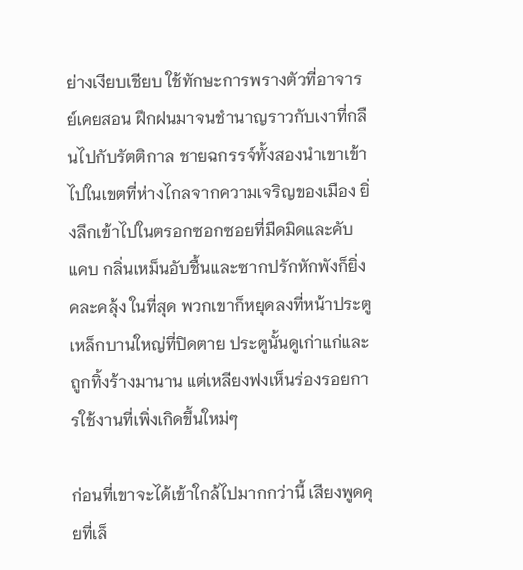ย่างเงียบเชียบ ใช้ทักษะการพรางตัวที่อาจารย์เคยสอน ฝึกฝนมาจนชำนาญราวกับเงาที่กลืนไปกับรัตติกาล ชายฉกรรจ์ทั้งสองนำเขาเข้าไปในเขตที่ห่างไกลจากความเจริญของเมือง ยิ่งลึกเข้าไปในตรอกซอกซอยที่มืดมิดและคับแคบ กลิ่นเหม็นอับชื้นและซากปรักหักพังก็ยิ่งคละคลุ้ง ในที่สุด พวกเขาก็หยุดลงที่หน้าประตูเหล็กบานใหญ่ที่ปิดตาย ประตูนั้นดูเก่าแก่และถูกทิ้งร้างมานาน แต่เหลียงฟงเห็นร่องรอยการใช้งานที่เพิ่งเกิดขึ้นใหม่ๆ

ก่อนที่เขาจะได้เข้าใกล้ไปมากกว่านี้ เสียงพูดคุยที่เล็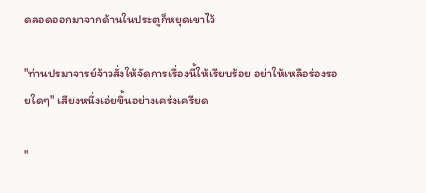ดลอดออกมาจากด้านในประตูก็หยุดเขาไว้

"ท่านปรมาจารย์จ้าวสั่งให้จัดการเรื่องนี้ให้เรียบร้อย อย่าให้เหลือร่องรอยใดๆ" เสียงหนึ่งเอ่ยขึ้นอย่างเคร่งเครียด

"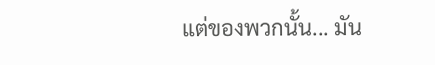แต่ของพวกนั้น... มัน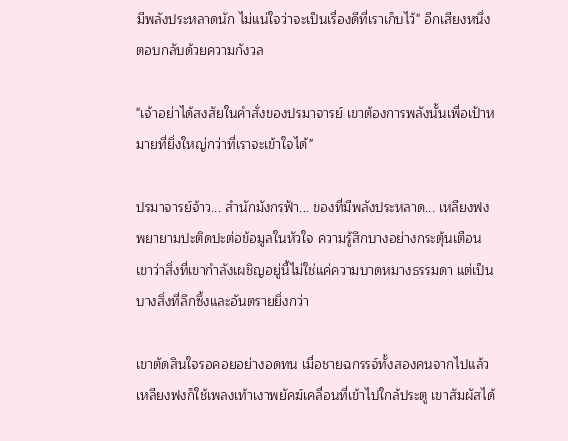มีพลังประหลาดนัก ไม่แน่ใจว่าจะเป็นเรื่องดีที่เราเก็บไว้" อีกเสียงหนึ่งตอบกลับด้วยความกังวล

"เจ้าอย่าได้สงสัยในคำสั่งของปรมาจารย์ เขาต้องการพลังนั้นเพื่อเป้าหมายที่ยิ่งใหญ่กว่าที่เราจะเข้าใจได้"

ปรมาจารย์จ้าว... สำนักมังกรฟ้า... ของที่มีพลังประหลาด... เหลียงฟงพยายามปะติดปะต่อข้อมูลในหัวใจ ความรู้สึกบางอย่างกระตุ้นเตือนเขาว่าสิ่งที่เขากำลังเผชิญอยู่นี้ไม่ใช่แค่ความบาดหมางธรรมดา แต่เป็นบางสิ่งที่ลึกซึ้งและอันตรายยิ่งกว่า

เขาตัดสินใจรอคอยอย่างอดทน เมื่อชายฉกรรจ์ทั้งสองคนจากไปแล้ว เหลียงฟงก็ใช้เพลงเท้าเงาพยัคฆ์เคลื่อนที่เข้าไปใกล้ประตู เขาสัมผัสได้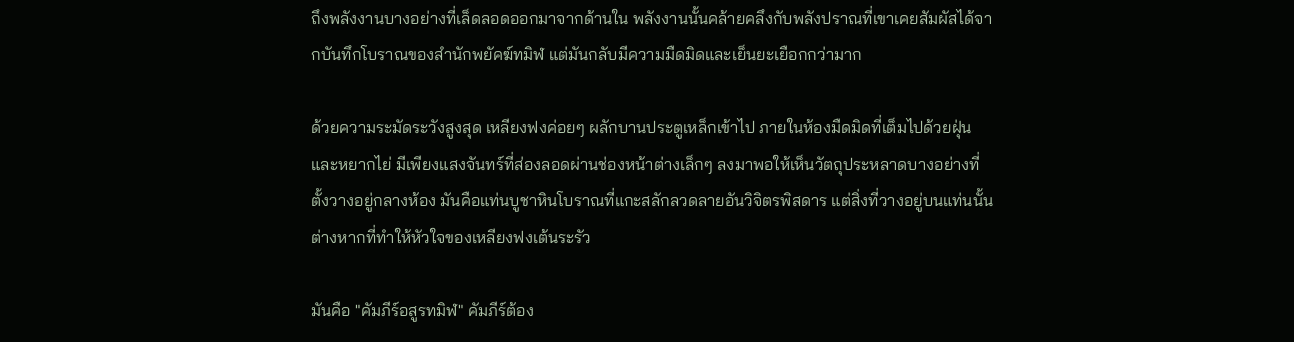ถึงพลังงานบางอย่างที่เล็ดลอดออกมาจากด้านใน พลังงานนั้นคล้ายคลึงกับพลังปราณที่เขาเคยสัมผัสได้จากบันทึกโบราณของสำนักพยัคฆ์ทมิฬ แต่มันกลับมีความมืดมิดและเย็นยะเยือกกว่ามาก

ด้วยความระมัดระวังสูงสุด เหลียงฟงค่อยๆ ผลักบานประตูเหล็กเข้าไป ภายในห้องมืดมิดที่เต็มไปด้วยฝุ่นและหยากไย่ มีเพียงแสงจันทร์ที่ส่องลอดผ่านช่องหน้าต่างเล็กๆ ลงมาพอให้เห็นวัตถุประหลาดบางอย่างที่ตั้งวางอยู่กลางห้อง มันคือแท่นบูชาหินโบราณที่แกะสลักลวดลายอันวิจิตรพิสดาร แต่สิ่งที่วางอยู่บนแท่นนั้นต่างหากที่ทำให้หัวใจของเหลียงฟงเต้นระรัว

มันคือ "คัมภีร์อสูรทมิฬ" คัมภีร์ต้อง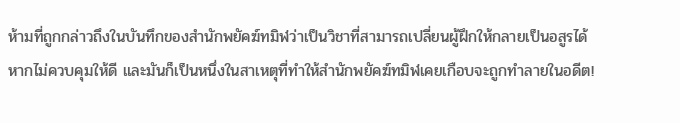ห้ามที่ถูกกล่าวถึงในบันทึกของสำนักพยัคฆ์ทมิฬว่าเป็นวิชาที่สามารถเปลี่ยนผู้ฝึกให้กลายเป็นอสูรได้ หากไม่ควบคุมให้ดี และมันก็เป็นหนึ่งในสาเหตุที่ทำให้สำนักพยัคฆ์ทมิฬเคยเกือบจะถูกทำลายในอดีต!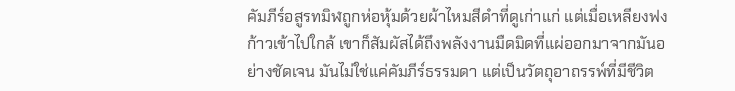คัมภีร์อสูรทมิฬถูกห่อหุ้มด้วยผ้าไหมสีดำที่ดูเก่าแก่ แต่เมื่อเหลียงฟงก้าวเข้าไปใกล้ เขาก็สัมผัสได้ถึงพลังงานมืดมิดที่แผ่ออกมาจากมันอย่างชัดเจน มันไม่ใช่แค่คัมภีร์ธรรมดา แต่เป็นวัตถุอาถรรพ์ที่มีชีวิต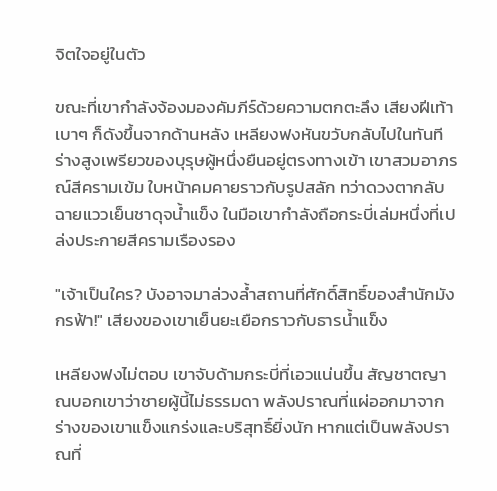จิตใจอยู่ในตัว

ขณะที่เขากำลังจ้องมองคัมภีร์ด้วยความตกตะลึง เสียงฝีเท้าเบาๆ ก็ดังขึ้นจากด้านหลัง เหลียงฟงหันขวับกลับไปในทันที ร่างสูงเพรียวของบุรุษผู้หนึ่งยืนอยู่ตรงทางเข้า เขาสวมอาภรณ์สีครามเข้ม ใบหน้าคมคายราวกับรูปสลัก ทว่าดวงตากลับฉายแววเย็นชาดุจน้ำแข็ง ในมือเขากำลังถือกระบี่เล่มหนึ่งที่เปล่งประกายสีครามเรืองรอง

"เจ้าเป็นใคร? บังอาจมาล่วงล้ำสถานที่ศักดิ์สิทธิ์ของสำนักมังกรฟ้า!" เสียงของเขาเย็นยะเยือกราวกับธารน้ำแข็ง

เหลียงฟงไม่ตอบ เขาจับด้ามกระบี่ที่เอวแน่นขึ้น สัญชาตญาณบอกเขาว่าชายผู้นี้ไม่ธรรมดา พลังปราณที่แผ่ออกมาจากร่างของเขาแข็งแกร่งและบริสุทธิ์ยิ่งนัก หากแต่เป็นพลังปราณที่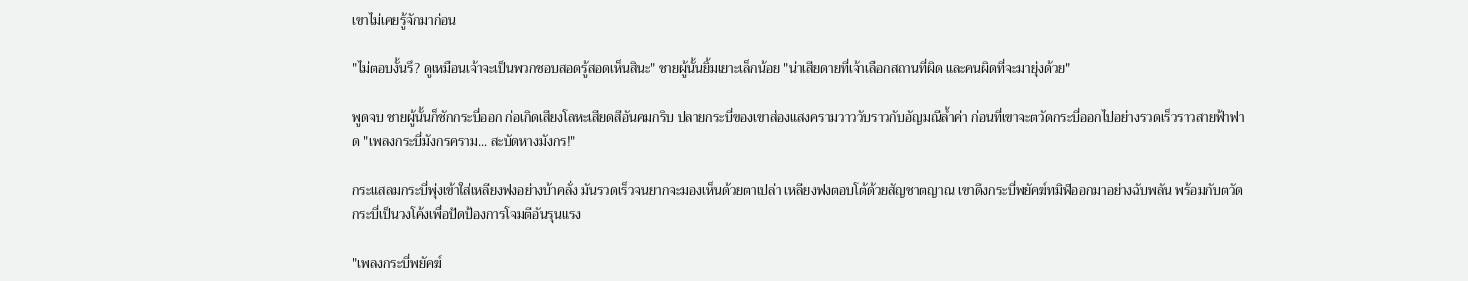เขาไม่เคยรู้จักมาก่อน

"ไม่ตอบงั้นรึ? ดูเหมือนเจ้าจะเป็นพวกชอบสอดรู้สอดเห็นสินะ" ชายผู้นั้นยิ้มเยาะเล็กน้อย "น่าเสียดายที่เจ้าเลือกสถานที่ผิด และคนผิดที่จะมายุ่งด้วย"

พูดจบ ชายผู้นั้นก็ชักกระบี่ออก ก่อเกิดเสียงโลหะเสียดสีอันคมกริบ ปลายกระบี่ของเขาส่องแสงครามวาววับราวกับอัญมณีล้ำค่า ก่อนที่เขาจะตวัดกระบี่ออกไปอย่างรวดเร็วราวสายฟ้าฟาด "เพลงกระบี่มังกรคราม... สะบัดหางมังกร!"

กระแสลมกระบี่พุ่งเข้าใส่เหลียงฟงอย่างบ้าคลั่ง มันรวดเร็วจนยากจะมองเห็นด้วยตาเปล่า เหลียงฟงตอบโต้ด้วยสัญชาตญาณ เขาดึงกระบี่พยัคฆ์ทมิฬออกมาอย่างฉับพลัน พร้อมกับตวัดกระบี่เป็นวงโค้งเพื่อปัดป้องการโจมตีอันรุนแรง

"เพลงกระบี่พยัคฆ์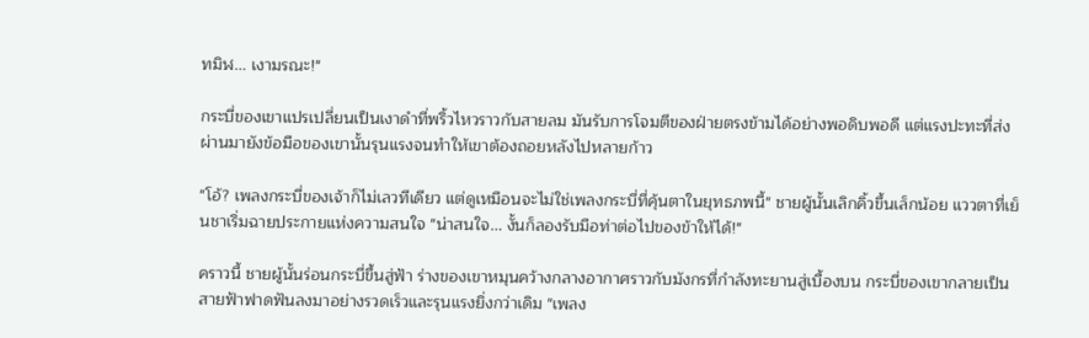ทมิฬ... เงามรณะ!"

กระบี่ของเขาแปรเปลี่ยนเป็นเงาดำที่พริ้วไหวราวกับสายลม มันรับการโจมตีของฝ่ายตรงข้ามได้อย่างพอดิบพอดี แต่แรงปะทะที่ส่งผ่านมายังข้อมือของเขานั้นรุนแรงจนทำให้เขาต้องถอยหลังไปหลายก้าว

"โอ้? เพลงกระบี่ของเจ้าก็ไม่เลวทีเดียว แต่ดูเหมือนจะไม่ใช่เพลงกระบี่ที่คุ้นตาในยุทธภพนี้" ชายผู้นั้นเลิกคิ้วขึ้นเล็กน้อย แววตาที่เย็นชาเริ่มฉายประกายแห่งความสนใจ "น่าสนใจ... งั้นก็ลองรับมือท่าต่อไปของข้าให้ได้!"

คราวนี้ ชายผู้นั้นร่อนกระบี่ขึ้นสู่ฟ้า ร่างของเขาหมุนคว้างกลางอากาศราวกับมังกรที่กำลังทะยานสู่เบื้องบน กระบี่ของเขากลายเป็นสายฟ้าฟาดฟันลงมาอย่างรวดเร็วและรุนแรงยิ่งกว่าเดิม "เพลง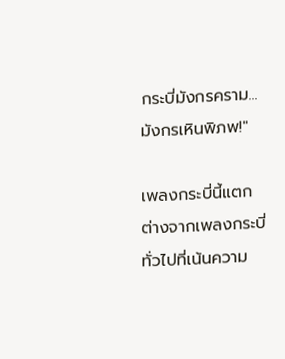กระบี่มังกรคราม... มังกรเหินพิภพ!"

เพลงกระบี่นี้แตกต่างจากเพลงกระบี่ทั่วไปที่เน้นความ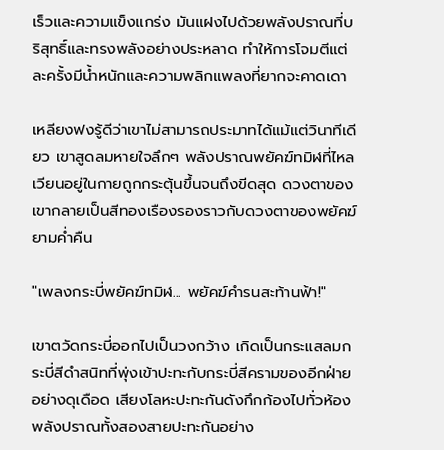เร็วและความแข็งแกร่ง มันแฝงไปด้วยพลังปราณที่บริสุทธิ์และทรงพลังอย่างประหลาด ทำให้การโจมตีแต่ละครั้งมีน้ำหนักและความพลิกแพลงที่ยากจะคาดเดา

เหลียงฟงรู้ดีว่าเขาไม่สามารถประมาทได้แม้แต่วินาทีเดียว เขาสูดลมหายใจลึกๆ พลังปราณพยัคฆ์ทมิฬที่ไหลเวียนอยู่ในกายถูกกระตุ้นขึ้นจนถึงขีดสุด ดวงตาของเขากลายเป็นสีทองเรืองรองราวกับดวงตาของพยัคฆ์ยามค่ำคืน

"เพลงกระบี่พยัคฆ์ทมิฬ... พยัคฆ์คำรนสะท้านฟ้า!"

เขาตวัดกระบี่ออกไปเป็นวงกว้าง เกิดเป็นกระแสลมกระบี่สีดำสนิทที่พุ่งเข้าปะทะกับกระบี่สีครามของอีกฝ่ายอย่างดุเดือด เสียงโลหะปะทะกันดังกึกก้องไปทั่วห้อง พลังปราณทั้งสองสายปะทะกันอย่าง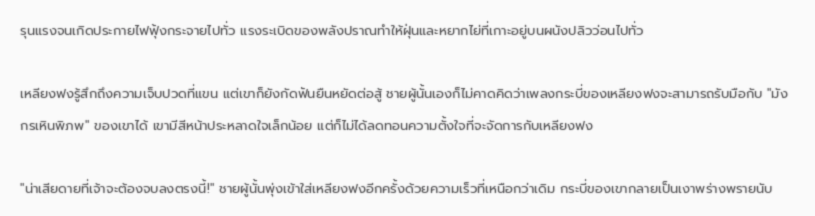รุนแรงจนเกิดประกายไฟฟุ้งกระจายไปทั่ว แรงระเบิดของพลังปราณทำให้ฝุ่นและหยากไย่ที่เกาะอยู่บนผนังปลิวว่อนไปทั่ว

เหลียงฟงรู้สึกถึงความเจ็บปวดที่แขน แต่เขาก็ยังกัดฟันยืนหยัดต่อสู้ ชายผู้นั้นเองก็ไม่คาดคิดว่าเพลงกระบี่ของเหลียงฟงจะสามารถรับมือกับ "มังกรเหินพิภพ" ของเขาได้ เขามีสีหน้าประหลาดใจเล็กน้อย แต่ก็ไม่ได้ลดทอนความตั้งใจที่จะจัดการกับเหลียงฟง

"น่าเสียดายที่เจ้าจะต้องจบลงตรงนี้!" ชายผู้นั้นพุ่งเข้าใส่เหลียงฟงอีกครั้งด้วยความเร็วที่เหนือกว่าเดิม กระบี่ของเขากลายเป็นเงาพร่างพรายนับ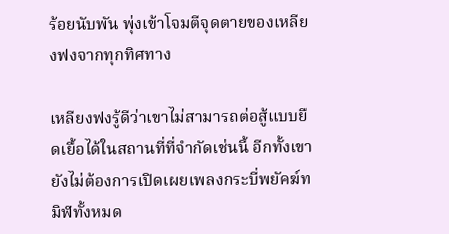ร้อยนับพัน พุ่งเข้าโจมตีจุดตายของเหลียงฟงจากทุกทิศทาง

เหลียงฟงรู้ดีว่าเขาไม่สามารถต่อสู้แบบยืดเยื้อได้ในสถานที่ที่จำกัดเช่นนี้ อีกทั้งเขายังไม่ต้องการเปิดเผยเพลงกระบี่พยัคฆ์ทมิฬทั้งหมด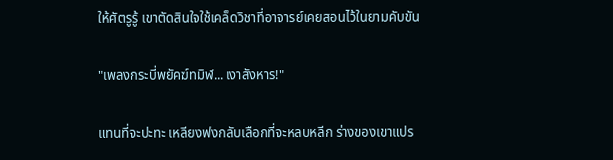ให้ศัตรูรู้ เขาตัดสินใจใช้เคล็ดวิชาที่อาจารย์เคยสอนไว้ในยามคับขัน

"เพลงกระบี่พยัคฆ์ทมิฬ... เงาสังหาร!"

แทนที่จะปะทะ เหลียงฟงกลับเลือกที่จะหลบหลีก ร่างของเขาแปร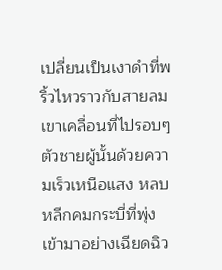เปลี่ยนเป็นเงาดำที่พริ้วไหวราวกับสายลม เขาเคลื่อนที่ไปรอบๆ ตัวชายผู้นั้นด้วยความเร็วเหนือแสง หลบหลีกคมกระบี่ที่พุ่งเข้ามาอย่างเฉียดฉิว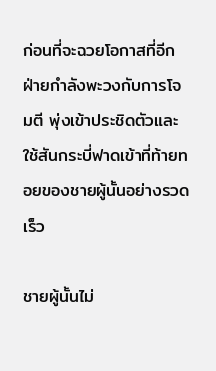ก่อนที่จะฉวยโอกาสที่อีกฝ่ายกำลังพะวงกับการโจมตี พุ่งเข้าประชิดตัวและใช้สันกระบี่ฟาดเข้าที่ท้ายทอยของชายผู้นั้นอย่างรวดเร็ว

ชายผู้นั้นไม่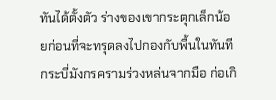ทันได้ตั้งตัว ร่างของเขากระตุกเล็กน้อยก่อนที่จะทรุดลงไปกองกับพื้นในทันที กระบี่มังกรครามร่วงหล่นจากมือ ก่อเกิ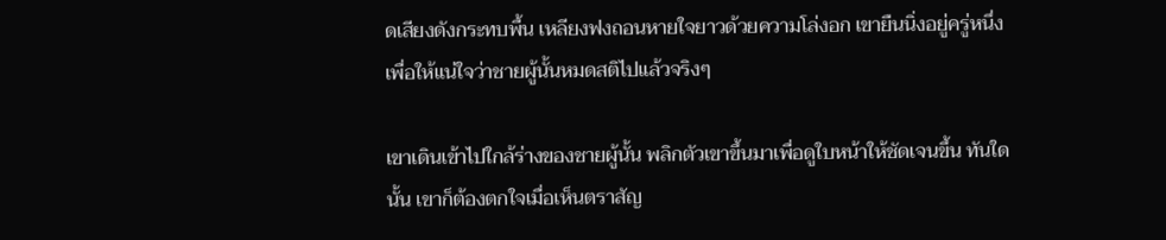ดเสียงดังกระทบพื้น เหลียงฟงถอนหายใจยาวด้วยความโล่งอก เขายืนนิ่งอยู่ครู่หนึ่ง เพื่อให้แน่ใจว่าชายผู้นั้นหมดสติไปแล้วจริงๆ

เขาเดินเข้าไปใกล้ร่างของชายผู้นั้น พลิกตัวเขาขึ้นมาเพื่อดูใบหน้าให้ชัดเจนขึ้น ทันใดนั้น เขาก็ต้องตกใจเมื่อเห็นตราสัญ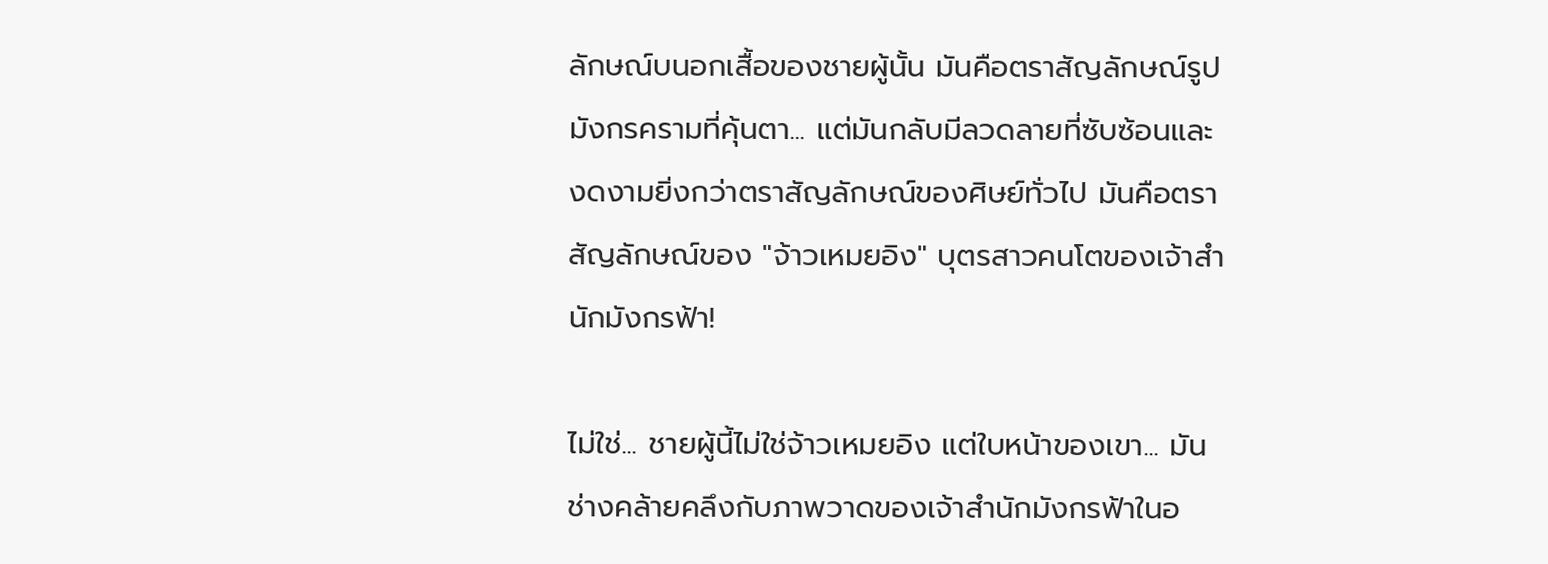ลักษณ์บนอกเสื้อของชายผู้นั้น มันคือตราสัญลักษณ์รูปมังกรครามที่คุ้นตา... แต่มันกลับมีลวดลายที่ซับซ้อนและงดงามยิ่งกว่าตราสัญลักษณ์ของศิษย์ทั่วไป มันคือตราสัญลักษณ์ของ "จ้าวเหมยอิง" บุตรสาวคนโตของเจ้าสำนักมังกรฟ้า!

ไม่ใช่... ชายผู้นี้ไม่ใช่จ้าวเหมยอิง แต่ใบหน้าของเขา... มันช่างคล้ายคลึงกับภาพวาดของเจ้าสำนักมังกรฟ้าในอ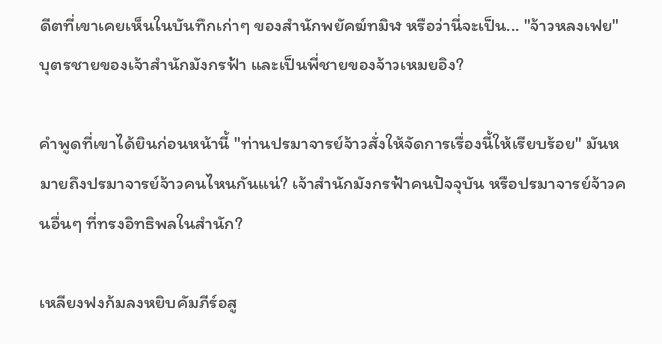ดีตที่เขาเคยเห็นในบันทึกเก่าๆ ของสำนักพยัคฆ์ทมิฬ หรือว่านี่จะเป็น... "จ้าวหลงเฟย" บุตรชายของเจ้าสำนักมังกรฟ้า และเป็นพี่ชายของจ้าวเหมยอิง?

คำพูดที่เขาได้ยินก่อนหน้านี้ "ท่านปรมาจารย์จ้าวสั่งให้จัดการเรื่องนี้ให้เรียบร้อย" มันหมายถึงปรมาจารย์จ้าวคนไหนกันแน่? เจ้าสำนักมังกรฟ้าคนปัจจุบัน หรือปรมาจารย์จ้าวคนอื่นๆ ที่ทรงอิทธิพลในสำนัก?

เหลียงฟงก้มลงหยิบคัมภีร์อสู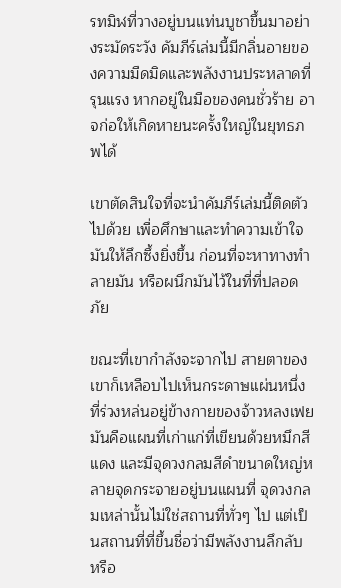รทมิฬที่วางอยู่บนแท่นบูชาขึ้นมาอย่างระมัดระวัง คัมภีร์เล่มนี้มีกลิ่นอายของความมืดมิดและพลังงานประหลาดที่รุนแรง หากอยู่ในมือของคนชั่วร้าย อาจก่อให้เกิดหายนะครั้งใหญ่ในยุทธภพได้

เขาตัดสินใจที่จะนำคัมภีร์เล่มนี้ติดตัวไปด้วย เพื่อศึกษาและทำความเข้าใจมันให้ลึกซึ้งยิ่งขึ้น ก่อนที่จะหาทางทำลายมัน หรือผนึกมันไว้ในที่ที่ปลอดภัย

ขณะที่เขากำลังจะจากไป สายตาของเขาก็เหลือบไปเห็นกระดาษแผ่นหนึ่งที่ร่วงหล่นอยู่ข้างกายของจ้าวหลงเฟย มันคือแผนที่เก่าแก่ที่เขียนด้วยหมึกสีแดง และมีจุดวงกลมสีดำขนาดใหญ่หลายจุดกระจายอยู่บนแผนที่ จุดวงกลมเหล่านั้นไม่ใช่สถานที่ทั่วๆ ไป แต่เป็นสถานที่ที่ขึ้นชื่อว่ามีพลังงานลึกลับ หรือ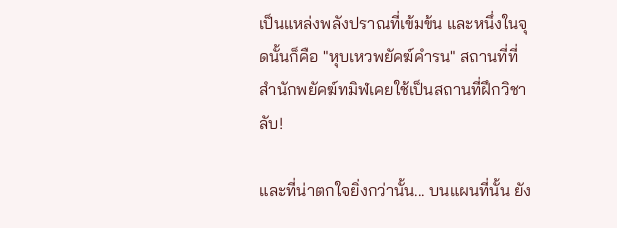เป็นแหล่งพลังปราณที่เข้มข้น และหนึ่งในจุดนั้นก็คือ "หุบเหวพยัคฆ์คำรน" สถานที่ที่สำนักพยัคฆ์ทมิฬเคยใช้เป็นสถานที่ฝึกวิชาลับ!

และที่น่าตกใจยิ่งกว่านั้น... บนแผนที่นั้น ยัง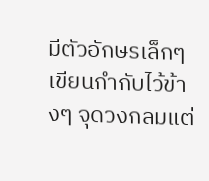มีตัวอักษรเล็กๆ เขียนกำกับไว้ข้างๆ จุดวงกลมแต่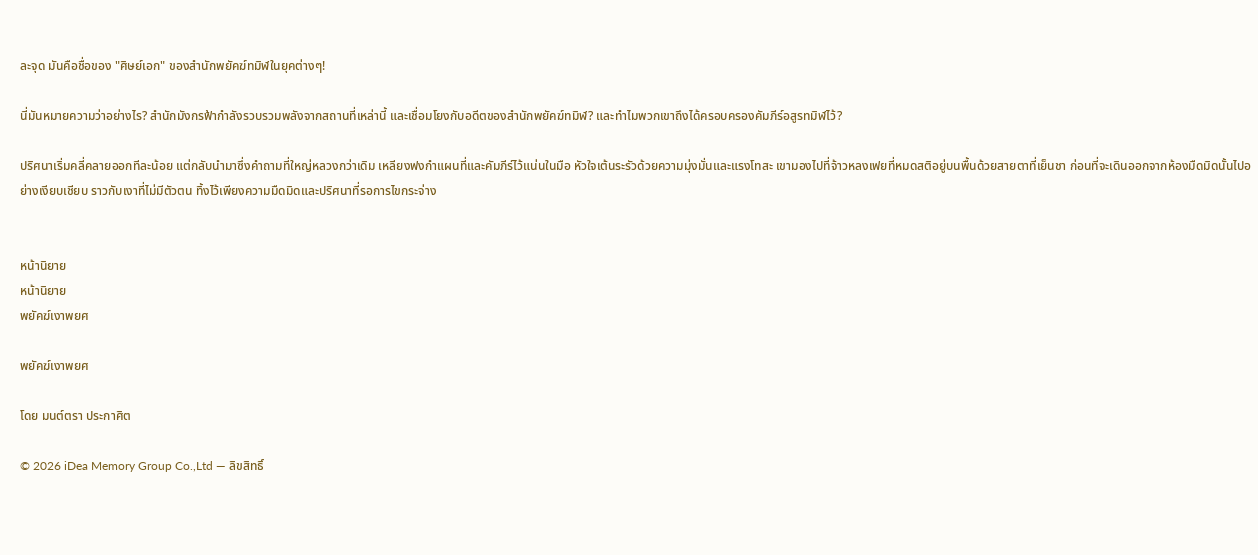ละจุด มันคือชื่อของ "ศิษย์เอก" ของสำนักพยัคฆ์ทมิฬในยุคต่างๆ!

นี่มันหมายความว่าอย่างไร? สำนักมังกรฟ้ากำลังรวบรวมพลังจากสถานที่เหล่านี้ และเชื่อมโยงกับอดีตของสำนักพยัคฆ์ทมิฬ? และทำไมพวกเขาถึงได้ครอบครองคัมภีร์อสูรทมิฬไว้?

ปริศนาเริ่มคลี่คลายออกทีละน้อย แต่กลับนำมาซึ่งคำถามที่ใหญ่หลวงกว่าเดิม เหลียงฟงกำแผนที่และคัมภีร์ไว้แน่นในมือ หัวใจเต้นระรัวด้วยความมุ่งมั่นและแรงโทสะ เขามองไปที่จ้าวหลงเฟยที่หมดสติอยู่บนพื้นด้วยสายตาที่เย็นชา ก่อนที่จะเดินออกจากห้องมืดมิดนั้นไปอย่างเงียบเชียบ ราวกับเงาที่ไม่มีตัวตน ทิ้งไว้เพียงความมืดมิดและปริศนาที่รอการไขกระจ่าง


หน้านิยาย
หน้านิยาย
พยัคฆ์เงาพยศ

พยัคฆ์เงาพยศ

โดย มนต์ตรา ประกาศิต

© 2026 iDea Memory Group Co.,Ltd — ลิขสิทธิ์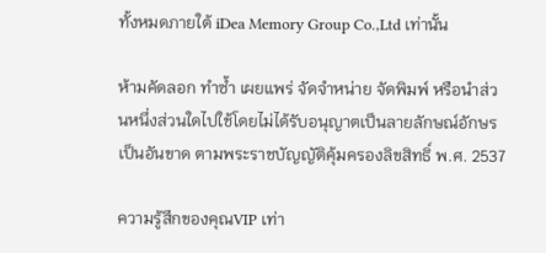ทั้งหมดภายใต้ iDea Memory Group Co.,Ltd เท่านั้น

ห้ามคัดลอก ทำซ้ำ เผยแพร่ จัดจำหน่าย จัดพิมพ์ หรือนำส่วนหนึ่งส่วนใดไปใช้โดยไม่ได้รับอนุญาตเป็นลายลักษณ์อักษรเป็นอันขาด ตามพระราชบัญญัติคุ้มครองลิขสิทธิ์ พ.ศ. 2537

ความรู้สึกของคุณVIP เท่า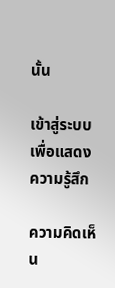นั้น

เข้าสู่ระบบ เพื่อแสดงความรู้สึก

ความคิดเห็น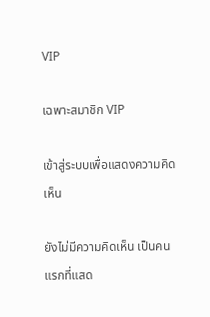VIP

เฉพาะสมาชิก VIP

เข้าสู่ระบบเพื่อแสดงความคิดเห็น

ยังไม่มีความคิดเห็น เป็นคนแรกที่แสด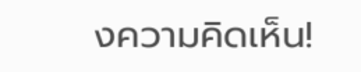งความคิดเห็น!